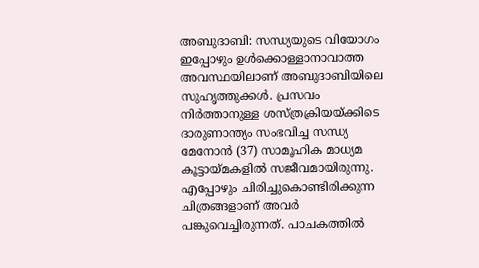അബുദാബി: സന്ധ്യയുടെ വിയോഗം ഇപ്പോഴും ഉൾക്കൊള്ളാനാവാത്ത അവസ്ഥയിലാണ് അബുദാബിയിലെ സുഹൃത്തുക്കൾ. പ്രസവം നിർത്താനുള്ള ശസ്ത്രക്രിയയ്ക്കിടെ ദാരുണാന്ത്യം സംഭവിച്ച സന്ധ്യ മേനോൻ (37) സാമൂഹിക മാധ്യമ കൂട്ടായ്മകളിൽ സജീവമായിരുന്നു. എപ്പോഴും ചിരിച്ചുകൊണ്ടിരിക്കുന്ന ചിത്രങ്ങളാണ് അവർ പങ്കുവെച്ചിരുന്നത്. പാചകത്തിൽ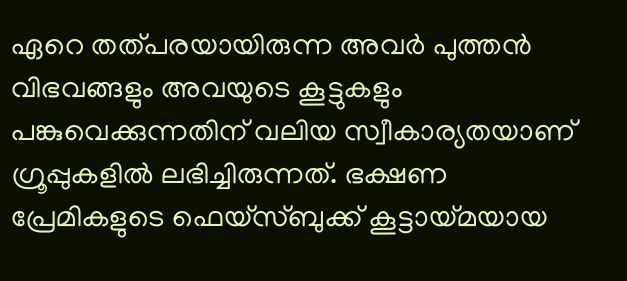ഏറെ തത്പരയായിരുന്ന അവർ പുത്തൻ വിഭവങ്ങളും അവയുടെ കൂട്ടുകളും പങ്കുവെക്കുന്നതിന് വലിയ സ്വീകാര്യതയാണ് ഗ്രൂപ്പുകളിൽ ലഭിച്ചിരുന്നത്. ഭക്ഷണ പ്രേമികളുടെ ഫെയ്സ്ബുക്ക് കൂട്ടായ്മയായ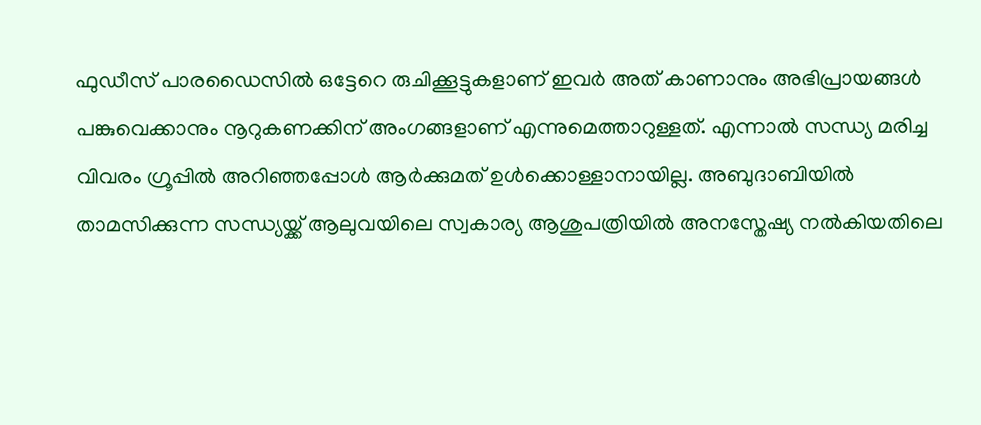ഫുഡീസ് പാരഡൈസിൽ ഒട്ടേറെ രുചിക്കൂട്ടുകളാണ് ഇവർ അത് കാണാനും അഭിപ്രായങ്ങൾ പങ്കുവെക്കാനും നൂറുകണക്കിന് അംഗങ്ങളാണ് എന്നുമെത്താറുള്ളത്. എന്നാൽ സന്ധ്യ മരിച്ച വിവരം ഗ്രൂപ്പിൽ അറിഞ്ഞപ്പോൾ ആർക്കുമത് ഉൾക്കൊള്ളാനായില്ല. അബുദാബിയിൽ താമസിക്കുന്ന സന്ധ്യയ്ക്ക് ആലുവയിലെ സ്വകാര്യ ആശുപത്രിയിൽ അനസ്തേഷ്യ നൽകിയതിലെ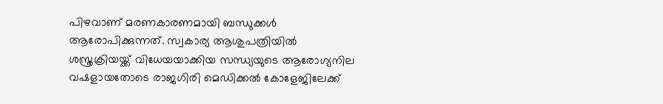പിഴവാണ് മരണകാരണമായി ബന്ധുക്കൾ ആരോപിക്കുന്നത്. സ്വകാര്യ ആശുപത്രിയിൽ ശസ്ത്രക്രിയയ്ക്ക് വിധേയയാക്കിയ സന്ധ്യയുടെ ആരോഗ്യനില വഷളായതോടെ രാജഗിരി മെഡിക്കൽ കോളേജിലേക്ക്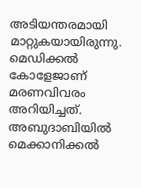അടിയന്തരമായി മാറ്റുകയായിരുന്നു. മെഡിക്കൽ കോളേജാണ് മരണവിവരം അറിയിച്ചത്. അബുദാബിയിൽ മെക്കാനിക്കൽ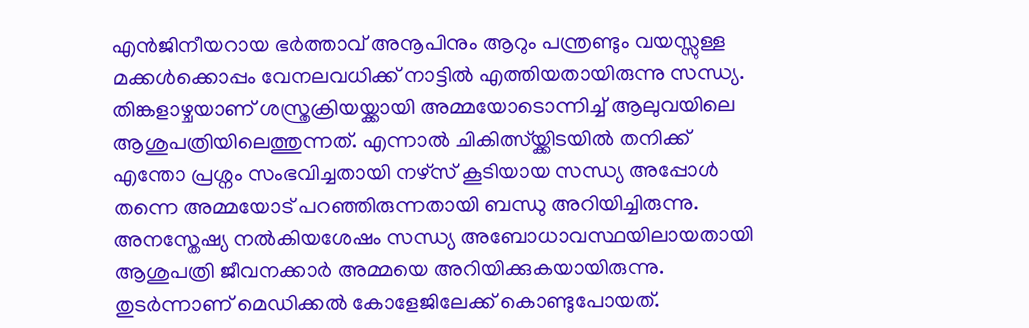എൻജിനീയറായ ഭർത്താവ് അനൂപിനും ആറും പന്ത്രണ്ടും വയസ്സുള്ള മക്കൾക്കൊപ്പം വേനലവധിക്ക് നാട്ടിൽ എത്തിയതായിരുന്നു സന്ധ്യ. തിങ്കളാഴ്ചയാണ് ശസ്ത്രക്രിയയ്ക്കായി അമ്മയോടൊന്നിച്ച് ആലുവയിലെ ആശുപത്രിയിലെത്തുന്നത്. എന്നാൽ ചികിത്സ്യ്ക്കിടയിൽ തനിക്ക് എന്തോ പ്രശ്നം സംഭവിച്ചതായി നഴ്സ് കൂടിയായ സന്ധ്യ അപ്പോൾ തന്നെ അമ്മയോട് പറഞ്ഞിരുന്നതായി ബന്ധു അറിയിച്ചിരുന്നു. അനസ്തേഷ്യ നൽകിയശേഷം സന്ധ്യ അബോധാവസ്ഥയിലായതായി ആശുപത്രി ജീവനക്കാർ അമ്മയെ അറിയിക്കുകയായിരുന്നു. തുടർന്നാണ് മെഡിക്കൽ കോളേജിലേക്ക് കൊണ്ടുപോയത്.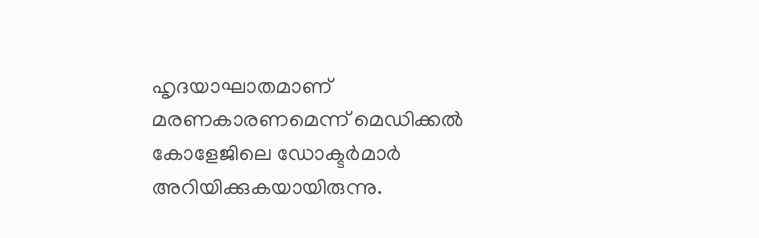ഹൃദയാഘാതമാണ് മരണകാരണമെന്ന് മെഡിക്കൽ കോളേജിലെ ഡോക്ടർമാർ അറിയിക്കുകയായിരുന്നു.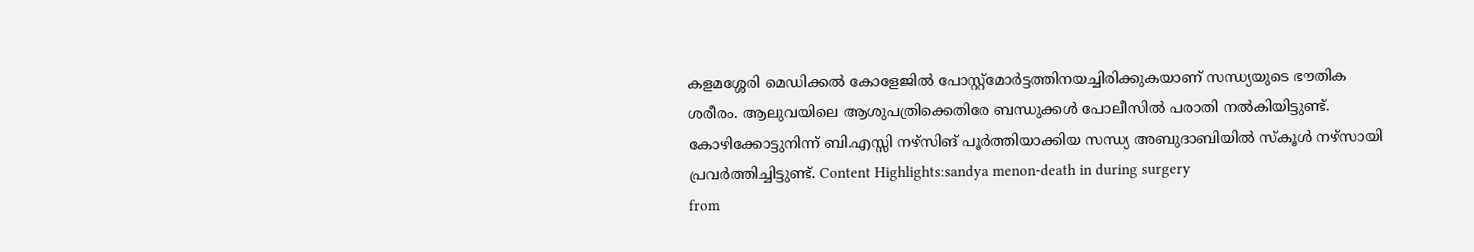കളമശ്ശേരി മെഡിക്കൽ കോളേജിൽ പോസ്റ്റ്മോർട്ടത്തിനയച്ചിരിക്കുകയാണ് സന്ധ്യയുടെ ഭൗതിക ശരീരം. ആലുവയിലെ ആശുപത്രിക്കെതിരേ ബന്ധുക്കൾ പോലീസിൽ പരാതി നൽകിയിട്ടുണ്ട്. കോഴിക്കോട്ടുനിന്ന് ബി.എസ്സി നഴ്സിങ് പൂർത്തിയാക്കിയ സന്ധ്യ അബുദാബിയിൽ സ്കൂൾ നഴ്സായി പ്രവർത്തിച്ചിട്ടുണ്ട്. Content Highlights:sandya menon-death in during surgery
from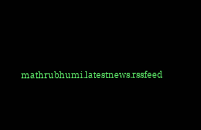mathrubhumi.latestnews.rssfeed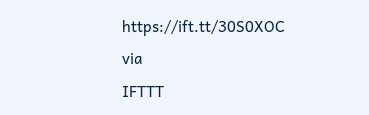https://ift.tt/30S0XOC
via
IFTTT